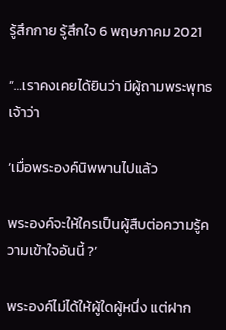รู้สึกกาย รู้สึกใจ 6 พฤษภาคม 2021

“…เราคงเคยได้ยินว่า มีผู้ถามพระพุทธเจ้าว่า

‘เมื่อพระองค์นิพพานไปแล้ว

พระองค์จะให้ใครเป็นผู้สืบต่อความรู้ความเข้าใจอันนี้ ?’

พระองค์ไม่ได้ให้ผู้ใดผู้หนึ่ง แต่ฝาก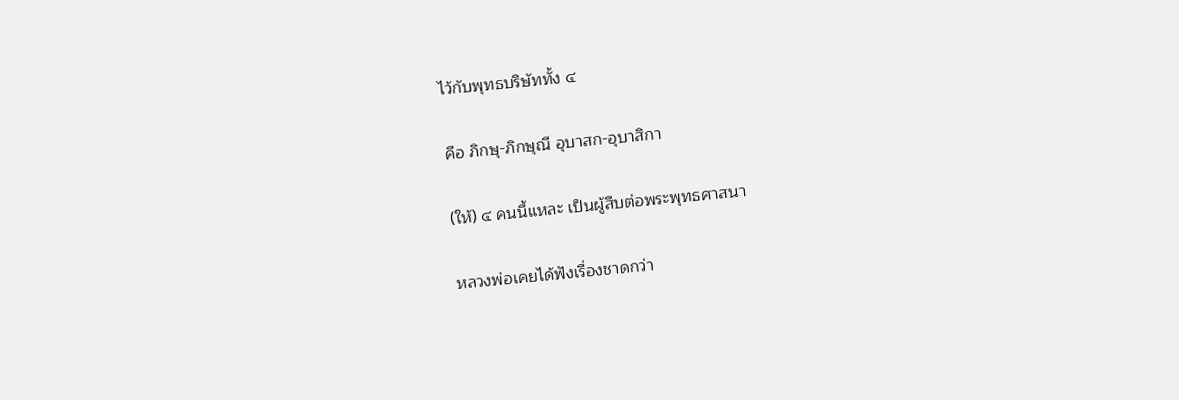ไว้กับพุทธบริษัททั้ง ๔

คือ ภิกษุ-ภิกษุณี อุบาสก-อุบาสิกา

(ให้) ๔ คนนี้แหละ เป็นผู้สืบต่อพระพุทธศาสนา

หลวงพ่อเคยได้ฟังเรื่องชาดกว่า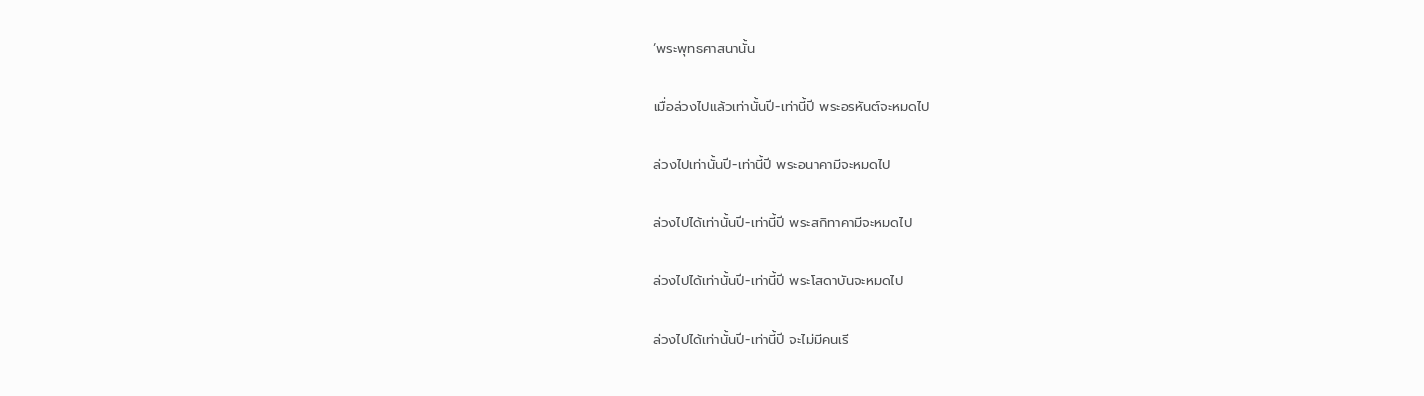‘พระพุทธศาสนานั้น

เมื่อล่วงไปแล้วเท่านั้นปี-เท่านี้ปี พระอรหันต์จะหมดไป

ล่วงไปเท่านั้นปี-เท่านี้ปี พระอนาคามีจะหมดไป

ล่วงไปได้เท่านั้นปี-เท่านี้ปี พระสกิทาคามีจะหมดไป

ล่วงไปได้เท่านั้นปี-เท่านี้ปี พระโสดาบันจะหมดไป

ล่วงไปได้เท่านั้นปี-เท่านี้ปี จะไม่มีคนเรี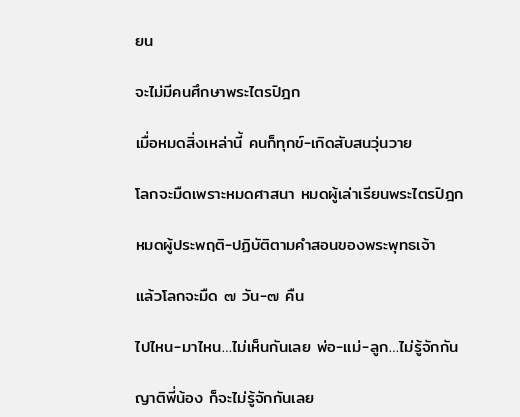ยน

จะไม่มีคนศึกษาพระไตรปิฎก

เมื่อหมดสิ่งเหล่านี้ คนก็ทุกข์-เกิดสับสนวุ่นวาย

โลกจะมืดเพราะหมดศาสนา หมดผู้เล่าเรียนพระไตรปิฎก

หมดผู้ประพฤติ-ปฏิบัติตามคำสอนของพระพุทธเจ้า

แล้วโลกจะมืด ๗ วัน-๗ คืน

ไปไหน-มาไหน…ไม่เห็นกันเลย พ่อ-แม่-ลูก…ไม่รู้จักกัน

ญาติพี่น้อง ก็จะไม่รู้จักกันเลย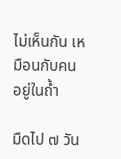ไม่เห็นกัน เหมือนกับคนอยู่ในถ้ำ

มืดไป ๗ วัน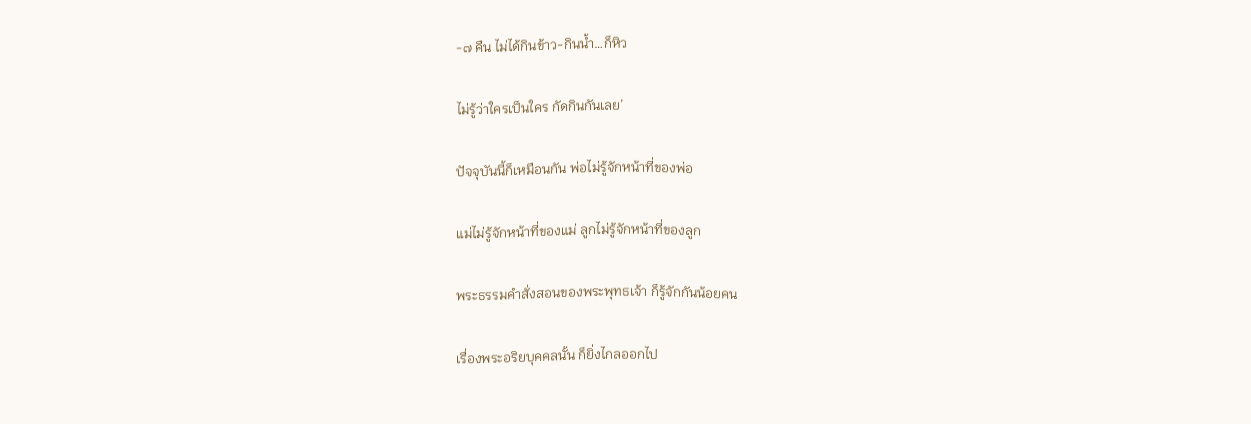-๗ คืน ไม่ได้กินข้าว-กินน้ำ…ก็หิว

ไม่รู้ว่าใครเป็นใคร กัดกินกันเลย’

ปัจจุบันนี้ก็เหมือนกัน พ่อไม่รู้จักหน้าที่ของพ่อ

แม่ไม่รู้จักหน้าที่ของแม่ ลูกไม่รู้จักหน้าที่ของลูก

พระธรรมคำสั่งสอนของพระพุทธเจ้า ก็รู้จักกันน้อยคน

เรื่องพระอริยบุคคลนั้น ก็ยิ่งไกลออกไป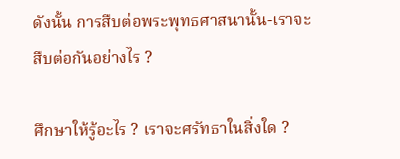ดังนั้น การสืบต่อพระพุทธศาสนานั้น-เราจะสืบต่อกันอย่างไร ?

ศึกษาให้รู้อะไร ? เราจะศรัทธาในสิ่งใด ?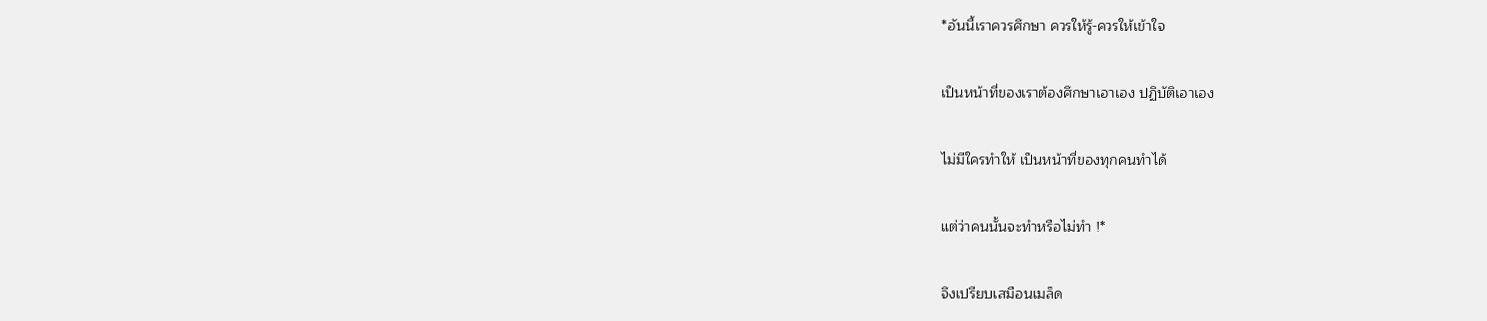*อันนี้เราควรศึกษา ควรให้รู้-ควรให้เข้าใจ

เป็นหน้าที่ของเราต้องศึกษาเอาเอง ปฏิบัติเอาเอง

ไม่มีใครทำให้ เป็นหน้าที่ของทุกคนทำได้

แต่ว่าคนนั้นจะทำหรือไม่ทำ !*

จึงเปรียบเสมือนเมล็ด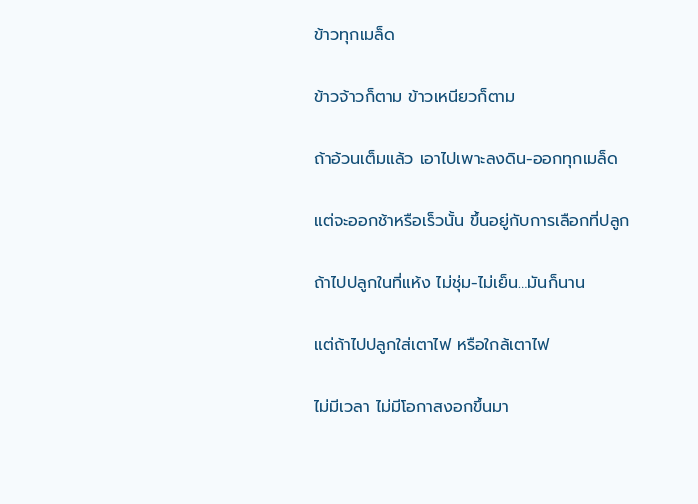ข้าวทุกเมล็ด

ข้าวจ้าวก็ตาม ข้าวเหนียวก็ตาม

ถ้าอ้วนเต็มแล้ว เอาไปเพาะลงดิน-ออกทุกเมล็ด

แต่จะออกช้าหรือเร็วนั้น ขึ้นอยู่กับการเลือกที่ปลูก

ถ้าไปปลูกในที่แห้ง ไม่ชุ่ม-ไม่เย็น…มันก็นาน

แต่ถ้าไปปลูกใส่เตาไฟ หรือใกล้เตาไฟ

ไม่มีเวลา ไม่มีโอกาสงอกขึ้นมา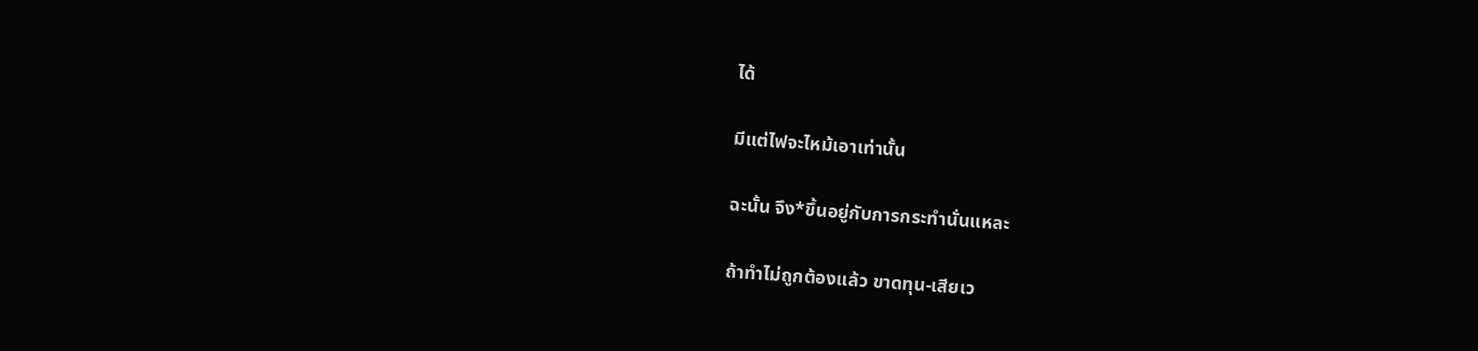ได้

มีแต่ไฟจะไหม้เอาเท่านั้น

ฉะนั้น จึง*ขึ้นอยู่กับการกระทำนั่นแหละ

ถ้าทำไม่ถูกต้องแล้ว ขาดทุน-เสียเว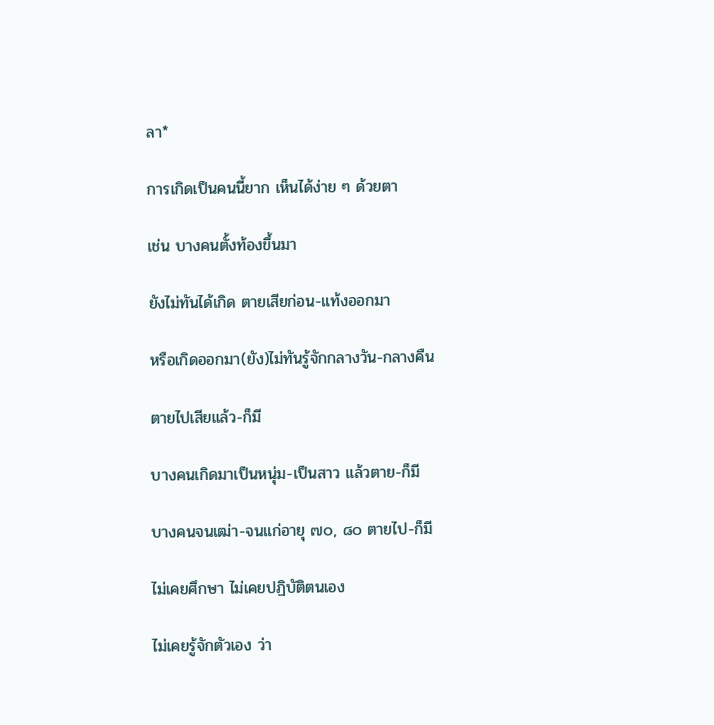ลา*

การเกิดเป็นคนนี้ยาก เห็นได้ง่าย ๆ ด้วยตา

เช่น บางคนตั้งท้องขึ้นมา

ยังไม่ทันได้เกิด ตายเสียก่อน-แท้งออกมา

หรือเกิดออกมา(ยัง)ไม่ทันรู้จักกลางวัน-กลางคืน

ตายไปเสียแล้ว-ก็มี

บางคนเกิดมาเป็นหนุ่ม-เป็นสาว แล้วตาย-ก็มี

บางคนจนเฒ่า-จนแก่อายุ ๗๐, ๘๐ ตายไป-ก็มี

ไม่เคยศึกษา ไม่เคยปฏิบัติตนเอง

ไม่เคยรู้จักตัวเอง ว่า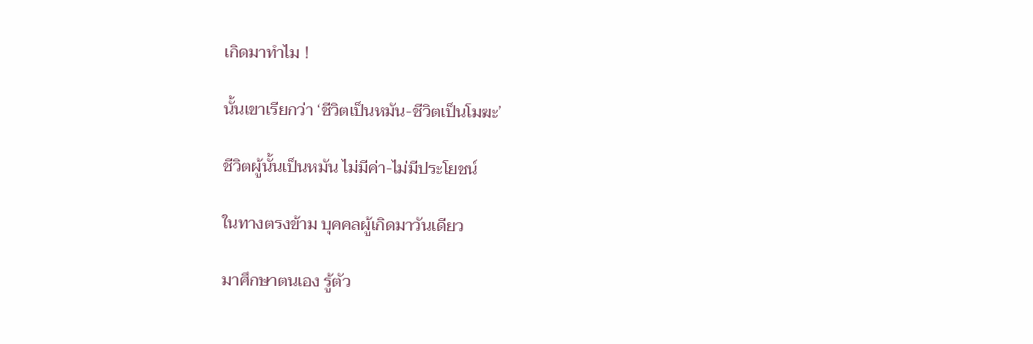เกิดมาทำไม !

นั้นเขาเรียกว่า ‘ชีวิตเป็นหมัน-ชีวิตเป็นโมฆะ’

ชีวิตผู้นั้นเป็นหมัน ไม่มีค่า-ไม่มีประโยชน์

ในทางตรงข้าม บุคคลผู้เกิดมาวันเดียว

มาศึกษาตนเอง รู้ตัว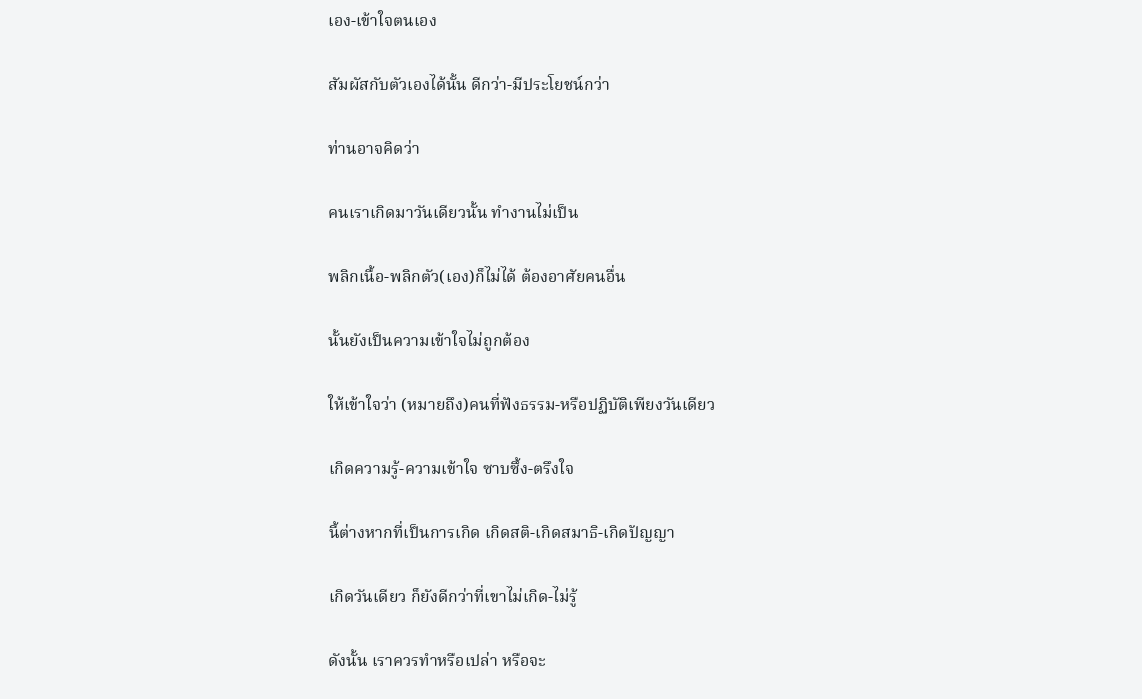เอง-เข้าใจตนเอง

สัมผัสกับตัวเองได้นั้น ดีกว่า-มีประโยชน์กว่า

ท่านอาจคิดว่า

คนเราเกิดมาวันเดียวนั้น ทำงานไม่เป็น

พลิกเนื้อ-พลิกตัว(เอง)ก็ไม่ได้ ต้องอาศัยคนอื่น

นั้นยังเป็นความเข้าใจไม่ถูกต้อง

ให้เข้าใจว่า (หมายถึง)คนที่ฟังธรรม-หรือปฏิบัติเพียงวันเดียว

เกิดความรู้-ความเข้าใจ ซาบซึ้ง-ตรึงใจ

นี้ต่างหากที่เป็นการเกิด เกิดสติ-เกิดสมาธิ-เกิดปัญญา

เกิดวันเดียว ก็ยังดีกว่าที่เขาไม่เกิด-ไม่รู้

ดังนั้น เราควรทำหรือเปล่า หรือจะ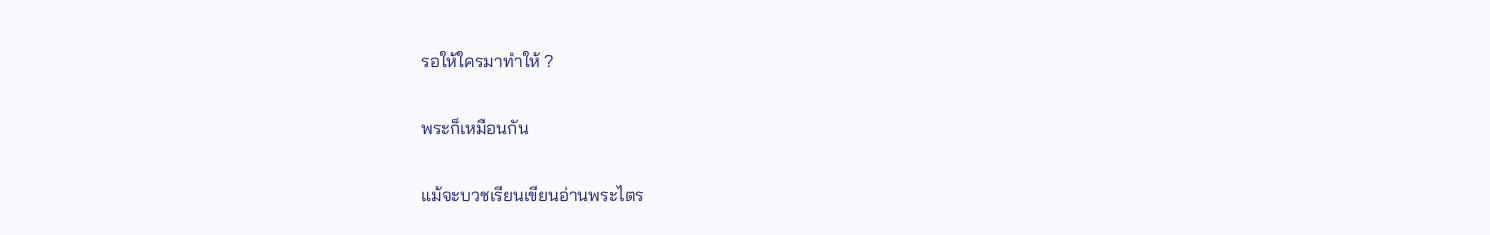รอให้ใครมาทำให้ ?

พระก็เหมือนกัน

แม้จะบวชเรียนเขียนอ่านพระไตร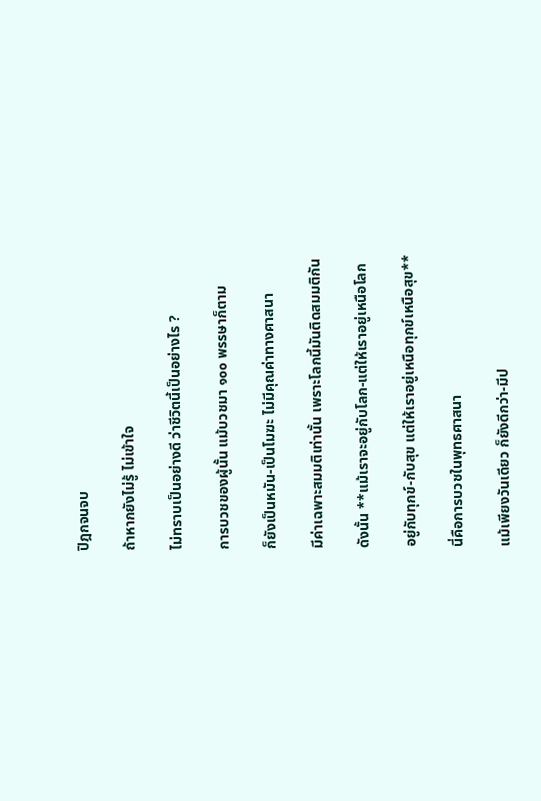ปิฎกจนจบ

ถ้าหากยังไม่รู้ ไม่เข้าใจ

ไม่ทราบเป็นอย่างดี ว่าชีวิตนี้เป็นอย่างไร ?

การบวชของผู้นั้น แม้บวชมา ๑๐๐ พรรษาก็ตาม

ก็ยังเป็นหมัน-เป็นโมฆะ ไม่มีคุณค่าทางศาสนา

มีค่าเฉพาะสมมติเท่านั้น เพราะโลกนี้มันติดสมมติกัน

ดังนั้น **แม้เราจะอยู่กับโลก-แต่ให้เราอยู่เหนือโลก

อยู่กับทุกข์-กับสุข แต่ให้เราอยู่เหนือทุกข์เหนือสุข**

นี่คือการบวชในพุทธศาสนา

แม้เพียงวันเดียว ก็ยังดีกว่า-มีป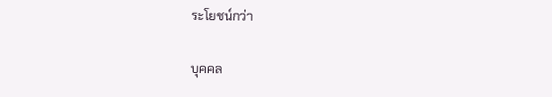ระโยชน์กว่า

บุคคล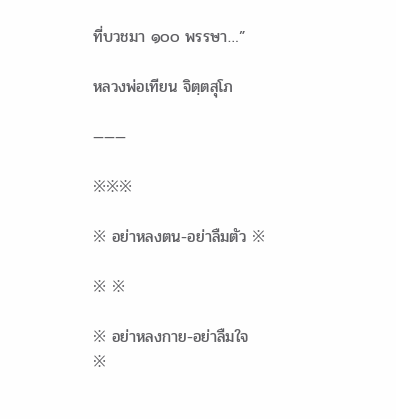ที่บวชมา ๑๐๐ พรรษา…”

หลวงพ่อเทียน จิตฺตสุโภ

———

※※※

※ อย่าหลงตน-อย่าลืมตัว ※

※ ※

※ อย่าหลงกาย-อย่าลืมใจ ※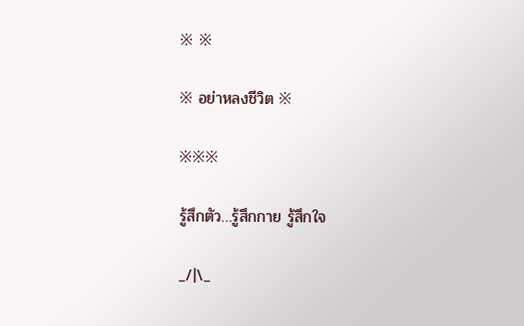※ ※

※ อย่าหลงชีวิต ※

※※※

รู้สึกตัว…รู้สึกกาย รู้สึกใจ

_/|\_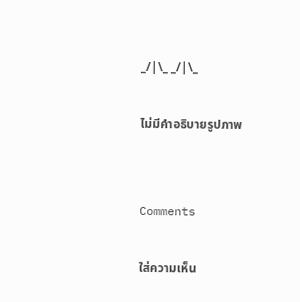_/|\_ _/|\_

ไม่มีคำอธิบายรูปภาพ


Comments

ใส่ความเห็น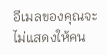อีเมลของคุณจะไม่แสดงให้คน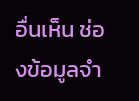อื่นเห็น ช่องข้อมูลจำ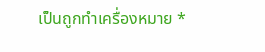เป็นถูกทำเครื่องหมาย *